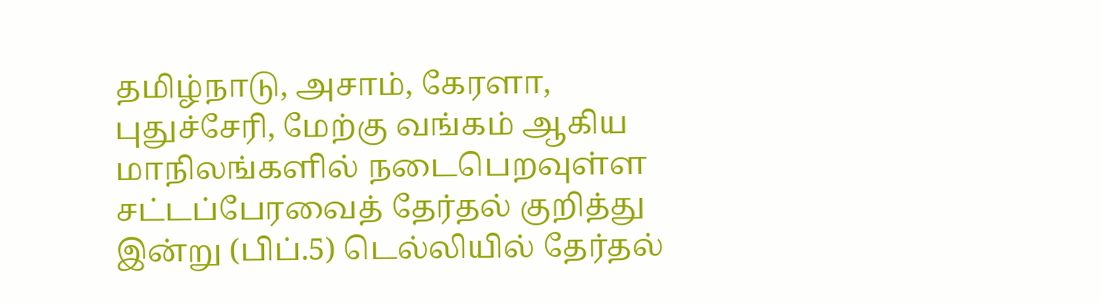தமிழ்நாடு, அசாம், கேரளா, புதுச்சேரி, மேற்கு வங்கம் ஆகிய மாநிலங்களில் நடைபெறவுள்ள சட்டப்பேரவைத் தேர்தல் குறித்து இன்று (பிப்.5) டெல்லியில் தேர்தல்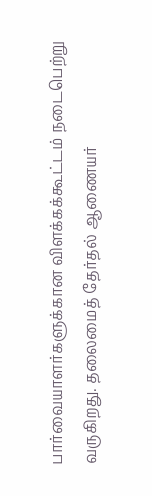பார்வையாளர்களுக்கான விளக்கக்கூட்டம் நடைபெற்று வருகிறது. தலைமைத் தேர்தல் ஆணையர்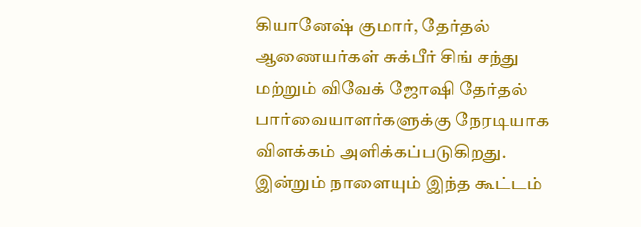கியானேஷ் குமார், தேர்தல் ஆணையர்கள் சுக்பீர் சிங் சந்து மற்றும் விவேக் ஜோஷி தேர்தல் பார்வையாளர்களுக்கு நேரடியாக விளக்கம் அளிக்கப்படுகிறது. இன்றும் நாளையும் இந்த கூட்டம்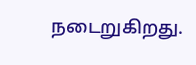நடைறுகிறது.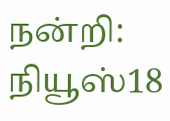நன்றி: நியூஸ்18